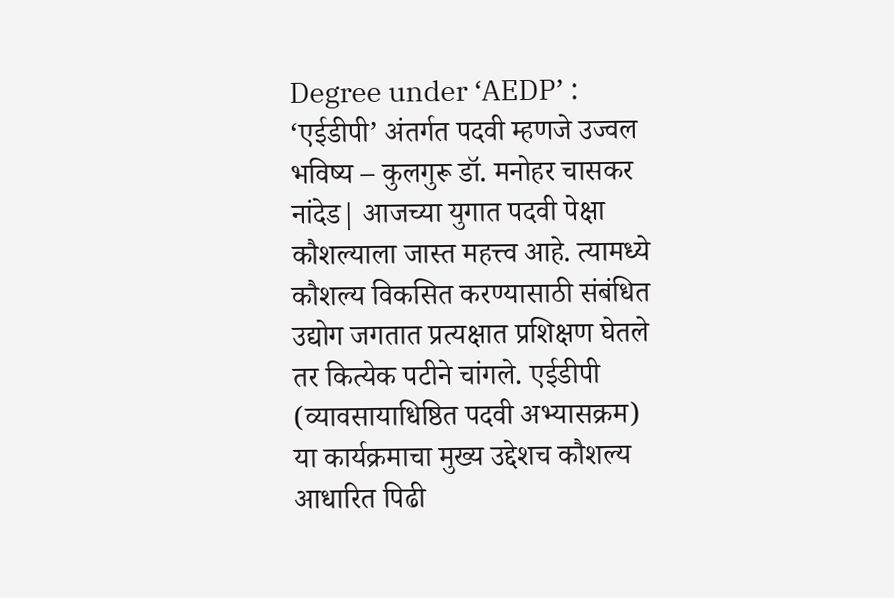Degree under ‘AEDP’ : ‘एईडीपी’ अंतर्गत पदवी म्हणजे उज्वल भविष्य – कुलगुरू डॉ. मनोहर चासकर
नांदेड| आजच्या युगात पदवी पेक्षा कौशल्याला जास्त महत्त्व आहे. त्यामध्ये कौशल्य विकसित करण्यासाठी संबंधित उद्योग जगतात प्रत्यक्षात प्रशिक्षण घेतले तर कित्येक पटीने चांगले. एईडीपी (व्यावसायाधिष्ठित पदवी अभ्यासक्रम) या कार्यक्रमाचा मुख्य उद्देशच कौशल्य आधारित पिढी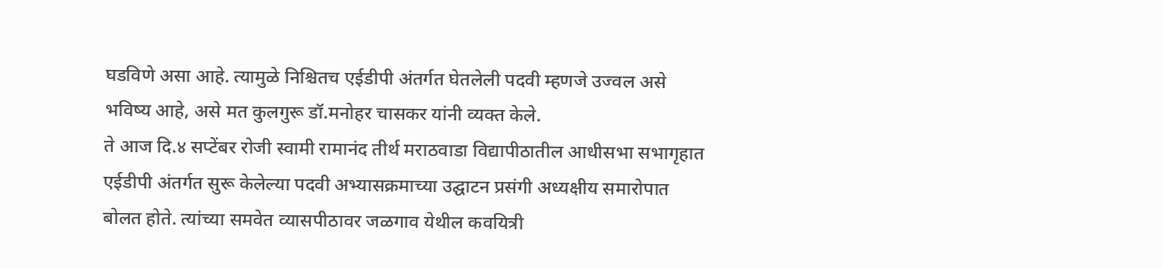घडविणे असा आहे. त्यामुळे निश्चितच एईडीपी अंतर्गत घेतलेली पदवी म्हणजे उज्वल असे भविष्य आहे, असे मत कुलगुरू डॉ.मनोहर चासकर यांनी व्यक्त केले.
ते आज दि.४ सप्टेंबर रोजी स्वामी रामानंद तीर्थ मराठवाडा विद्यापीठातील आधीसभा सभागृहात एईडीपी अंतर्गत सुरू केलेल्या पदवी अभ्यासक्रमाच्या उद्घाटन प्रसंगी अध्यक्षीय समारोपात बोलत होते. त्यांच्या समवेत व्यासपीठावर जळगाव येथील कवयित्री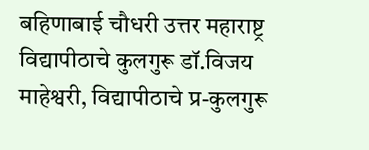बहिणाबाई चौधरी उत्तर महाराष्ट्र विद्यापीठाचे कुलगुरू डॉ.विजय माहेश्वरी, विद्यापीठाचे प्र-कुलगुरू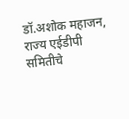डॉ.अशोक महाजन, राज्य एईडीपी समितीचे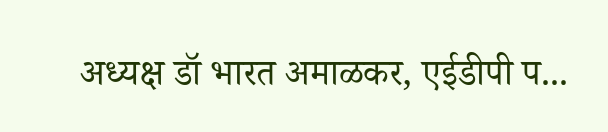अध्यक्ष डॉ भारत अमाळकर, एईडीपी प...